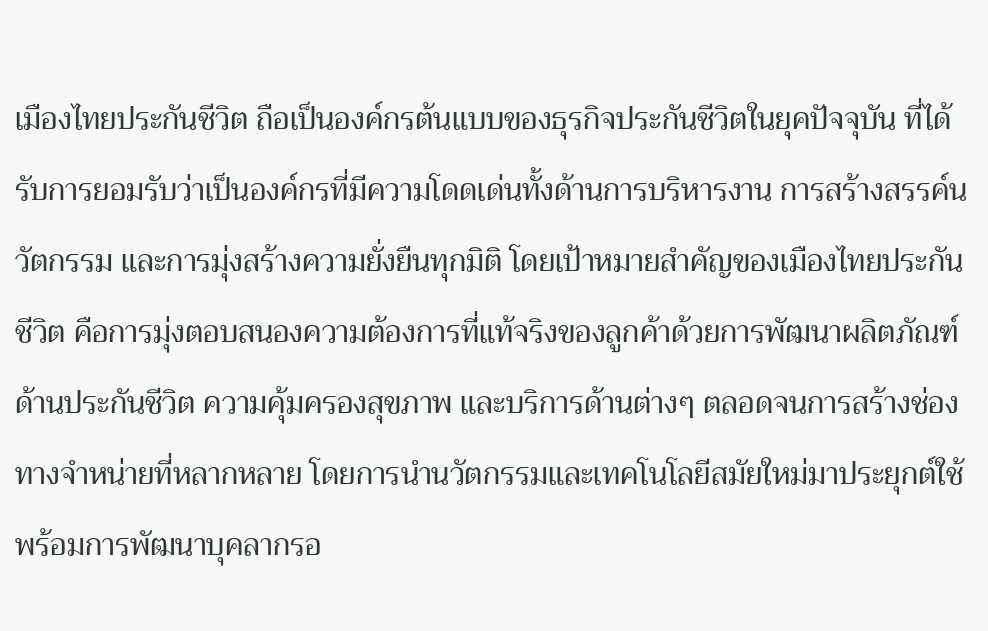เมืองไทยประกันชีวิต ถือเป็นองค์กรต้นแบบของธุรกิจประกันชีวิตในยุคปัจจุบัน ที่ได้รับการยอมรับว่าเป็นองค์กรที่มีความโดดเด่นทั้งด้านการบริหารงาน การสร้างสรรค์นวัตกรรม และการมุ่งสร้างความยั่งยืนทุกมิติ โดยเป้าหมายสำคัญของเมืองไทยประกันชีวิต คือการมุ่งตอบสนองความต้องการที่แท้จริงของลูกค้าด้วยการพัฒนาผลิตภัณฑ์ด้านประกันชีวิต ความคุ้มครองสุขภาพ และบริการด้านต่างๆ ตลอดจนการสร้างช่องทางจำหน่ายที่หลากหลาย โดยการนำนวัตกรรมและเทคโนโลยีสมัยใหม่มาประยุกต์ใช้ พร้อมการพัฒนาบุคลากรอ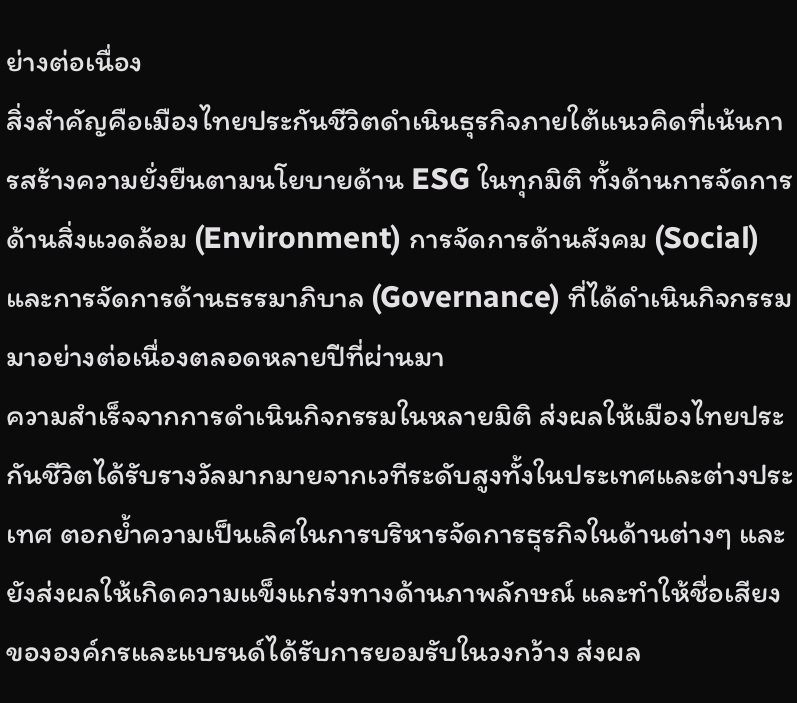ย่างต่อเนื่อง
สิ่งสำคัญคือเมืองไทยประกันชีวิตดำเนินธุรกิจภายใต้แนวคิดที่เน้นการสร้างความยั่งยืนตามนโยบายด้าน ESG ในทุกมิติ ทั้งด้านการจัดการด้านสิ่งแวดล้อม (Environment) การจัดการด้านสังคม (Social) และการจัดการด้านธรรมาภิบาล (Governance) ที่ได้ดำเนินกิจกรรมมาอย่างต่อเนื่องตลอดหลายปีที่ผ่านมา
ความสำเร็จจากการดำเนินกิจกรรมในหลายมิติ ส่งผลให้เมืองไทยประกันชีวิตได้รับรางวัลมากมายจากเวทีระดับสูงทั้งในประเทศและต่างประเทศ ตอกย้ำความเป็นเลิศในการบริหารจัดการธุรกิจในด้านต่างๆ และยังส่งผลให้เกิดความแข็งแกร่งทางด้านภาพลักษณ์ และทำให้ชื่อเสียงขององค์กรและแบรนด์ได้รับการยอมรับในวงกว้าง ส่งผล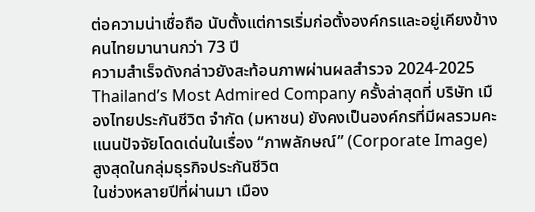ต่อความน่าเชื่อถือ นับตั้งแต่การเริ่มก่อตั้งองค์กรและอยู่เคียงข้างคนไทยมานานกว่า 73 ปี
ความสำเร็จดังกล่าวยังสะท้อนภาพผ่านผลสำรวจ 2024-2025 Thailand’s Most Admired Company ครั้งล่าสุดที่ บริษัท เมืองไทยประกันชีวิต จำกัด (มหาชน) ยังคงเป็นองค์กรที่มีผลรวมคะแนนปัจจัยโดดเด่นในเรื่อง “ภาพลักษณ์” (Corporate Image) สูงสุดในกลุ่มธุรกิจประกันชีวิต
ในช่วงหลายปีที่ผ่านมา เมือง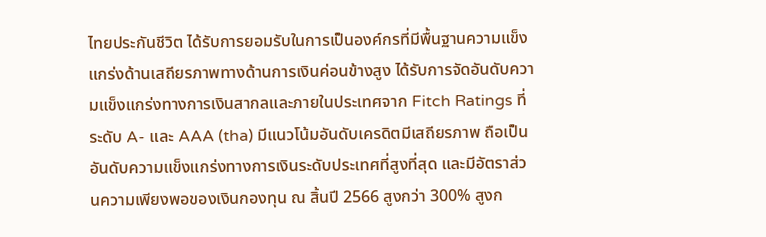ไทยประกันชีวิต ได้รับการยอมรับในการเป็นองค์กรที่มีพื้นฐานความแข็งแกร่งด้านเสถียรภาพทางด้านการเงินค่อนข้างสูง ได้รับการจัดอันดับความแข็งแกร่งทางการเงินสากลและภายในประเทศจาก Fitch Ratings ที่ระดับ A- และ AAA (tha) มีแนวโน้มอันดับเครดิตมีเสถียรภาพ ถือเป็นอันดับความแข็งแกร่งทางการเงินระดับประเทศที่สูงที่สุด และมีอัตราส่วนความเพียงพอของเงินกองทุน ณ สิ้นปี 2566 สูงกว่า 300% สูงก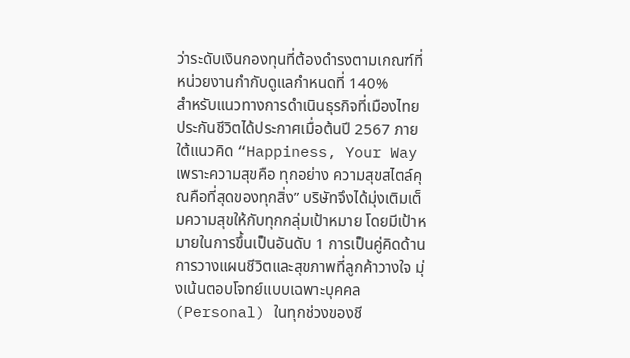ว่าระดับเงินกองทุนที่ต้องดำรงตามเกณฑ์ที่หน่วยงานกำกับดูแลกำหนดที่ 140%
สำหรับแนวทางการดำเนินธุรกิจที่เมืองไทยประกันชีวิตได้ประกาศเมื่อต้นปี 2567 ภายใต้แนวคิด “Happiness, Your Way เพราะความสุขคือ ทุกอย่าง ความสุขสไตล์คุณคือที่สุดของทุกสิ่ง” บริษัทจึงได้มุ่งเติมเต็มความสุขให้กับทุกกลุ่มเป้าหมาย โดยมีเป้าหมายในการขึ้นเป็นอันดับ 1 การเป็นคู่คิดด้านการวางแผนชีวิตและสุขภาพที่ลูกค้าวางใจ มุ่งเน้นตอบโจทย์แบบเฉพาะบุคคล (Personal) ในทุกช่วงของชี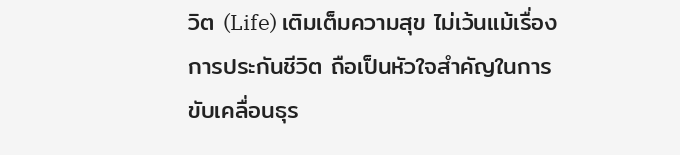วิต (Life) เติมเต็มความสุข ไม่เว้นแม้เรื่องการประกันชีวิต ถือเป็นหัวใจสำคัญในการขับเคลื่อนธุร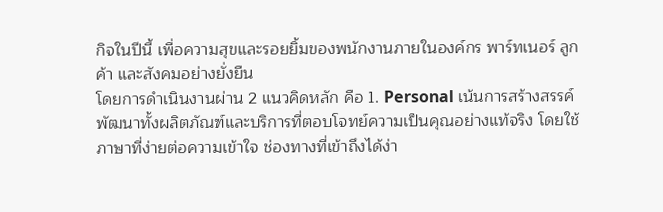กิจในปีนี้ เพื่อความสุขและรอยยิ้มของพนักงานภายในองค์กร พาร์ทเนอร์ ลูกค้า และสังคมอย่างยั่งยืน
โดยการดำเนินงานผ่าน 2 แนวคิดหลัก คือ 1. Personal เน้นการสร้างสรรค์พัฒนาทั้งผลิตภัณฑ์และบริการที่ตอบโจทย์ความเป็นคุณอย่างแท้จริง โดยใช้ภาษาที่ง่ายต่อความเข้าใจ ช่องทางที่เข้าถึงได้ง่า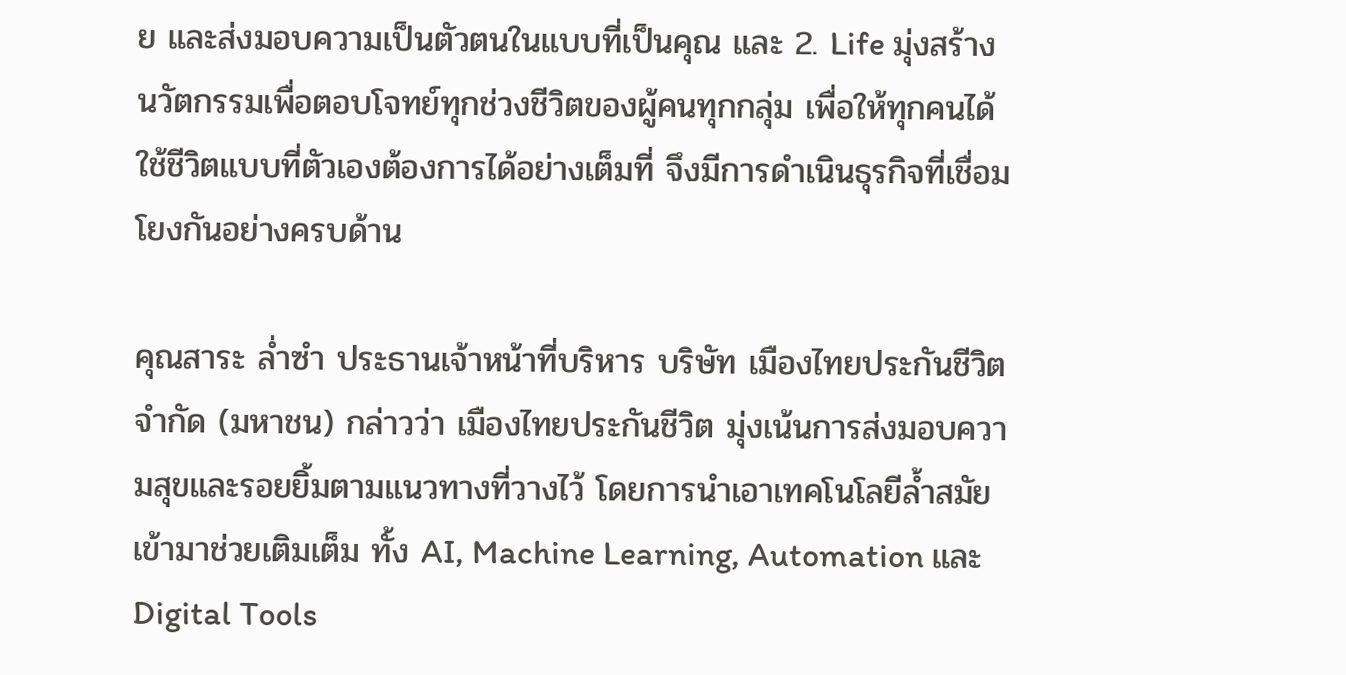ย และส่งมอบความเป็นตัวตนในแบบที่เป็นคุณ และ 2. Life มุ่งสร้างนวัตกรรมเพื่อตอบโจทย์ทุกช่วงชีวิตของผู้คนทุกกลุ่ม เพื่อให้ทุกคนได้ใช้ชีวิตแบบที่ตัวเองต้องการได้อย่างเต็มที่ จึงมีการดำเนินธุรกิจที่เชื่อมโยงกันอย่างครบด้าน

คุณสาระ ล่ำซำ ประธานเจ้าหน้าที่บริหาร บริษัท เมืองไทยประกันชีวิต จำกัด (มหาชน) กล่าวว่า เมืองไทยประกันชีวิต มุ่งเน้นการส่งมอบความสุขและรอยยิ้มตามแนวทางที่วางไว้ โดยการนำเอาเทคโนโลยีล้ำสมัยเข้ามาช่วยเติมเต็ม ทั้ง AI, Machine Learning, Automation และ Digital Tools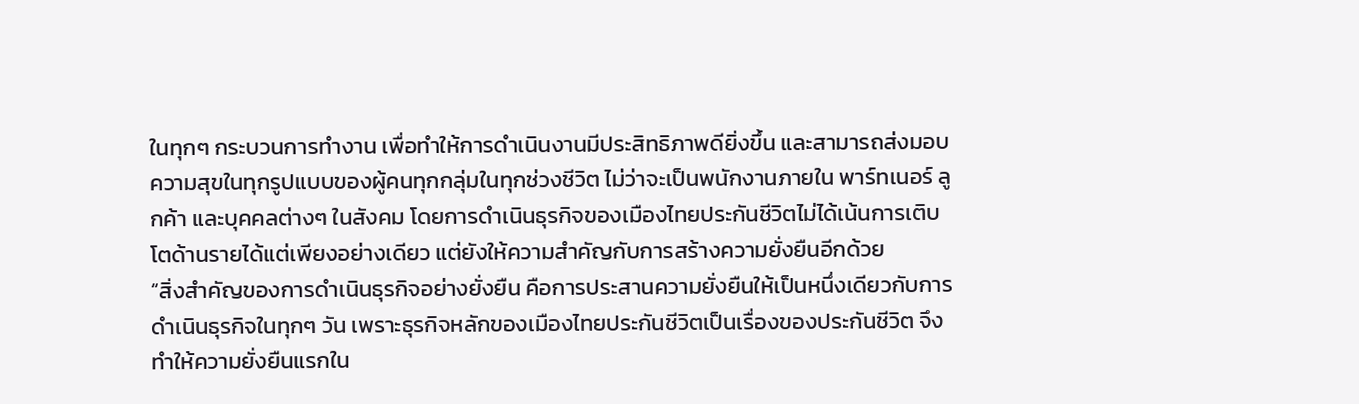ในทุกๆ กระบวนการทำงาน เพื่อทำให้การดำเนินงานมีประสิทธิภาพดียิ่งขึ้น และสามารถส่งมอบความสุขในทุกรูปแบบของผู้คนทุกกลุ่มในทุกช่วงชีวิต ไม่ว่าจะเป็นพนักงานภายใน พาร์ทเนอร์ ลูกค้า และบุคคลต่างๆ ในสังคม โดยการดำเนินธุรกิจของเมืองไทยประกันชีวิตไม่ได้เน้นการเติบโตด้านรายได้แต่เพียงอย่างเดียว แต่ยังให้ความสำคัญกับการสร้างความยั่งยืนอีกด้วย
“สิ่งสำคัญของการดำเนินธุรกิจอย่างยั่งยืน คือการประสานความยั่งยืนให้เป็นหนึ่งเดียวกับการดำเนินธุรกิจในทุกๆ วัน เพราะธุรกิจหลักของเมืองไทยประกันชีวิตเป็นเรื่องของประกันชีวิต จึงทำให้ความยั่งยืนแรกใน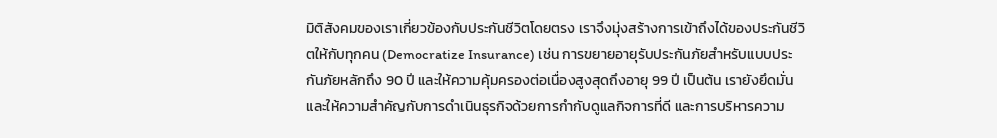มิติสังคมของเราเกี่ยวข้องกับประกันชีวิตโดยตรง เราจึงมุ่งสร้างการเข้าถึงได้ของประกันชีวิตให้กับทุกคน (Democratize Insurance) เช่น การขยายอายุรับประกันภัยสำหรับแบบประกันภัยหลักถึง 90 ปี และให้ความคุ้มครองต่อเนื่องสูงสุดถึงอายุ 99 ปี เป็นต้น เรายังยึดมั่นและให้ความสำคัญกับการดำเนินธุรกิจด้วยการกำกับดูแลกิจการที่ดี และการบริหารความ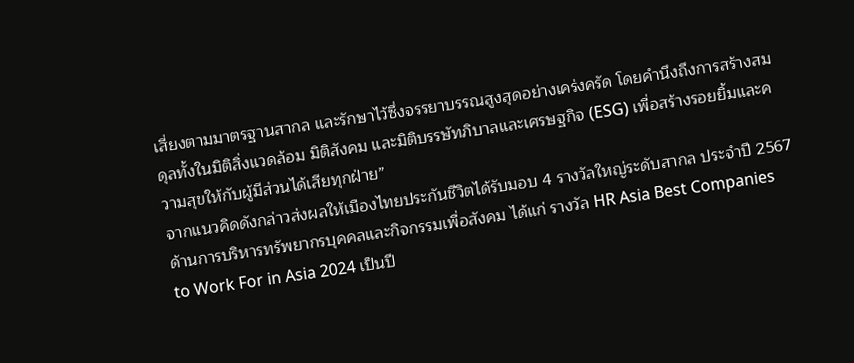เสี่ยงตามมาตรฐานสากล และรักษาไว้ซึ่งจรรยาบรรณสูงสุดอย่างเคร่งครัด โดยคำนึงถึงการสร้างสมดุลทั้งในมิติสิ่งแวดล้อม มิติสังคม และมิติบรรษัทภิบาลและเศรษฐกิจ (ESG) เพื่อสร้างรอยยิ้มและความสุขให้กับผู้มีส่วนได้เสียทุกฝ่าย”
จากแนวคิดดังกล่าวส่งผลให้เมืองไทยประกันชีวิตได้รับมอบ 4 รางวัลใหญ่ระดับสากล ประจำปี 2567 ด้านการบริหารทรัพยากรบุคคลและกิจกรรมเพื่อสังคม ได้แก่ รางวัล HR Asia Best Companies to Work For in Asia 2024 เป็นปี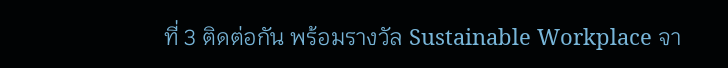ที่ 3 ติดต่อกัน พร้อมรางวัล Sustainable Workplace จา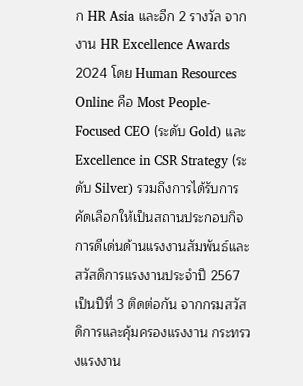ก HR Asia และอีก 2 รางวัล จากงาน HR Excellence Awards 2024 โดย Human Resources Online คือ Most People-Focused CEO (ระดับ Gold) และ Excellence in CSR Strategy (ระดับ Silver) รวมถึงการได้รับการคัดเลือกให้เป็นสถานประกอบกิจการดีเด่นด้านแรงงานสัมพันธ์และสวัสดิการแรงงานประจำปี 2567 เป็นปีที่ 3 ติดต่อกัน จากกรมสวัสดิการและคุ้มครองแรงงาน กระทรวงแรงงาน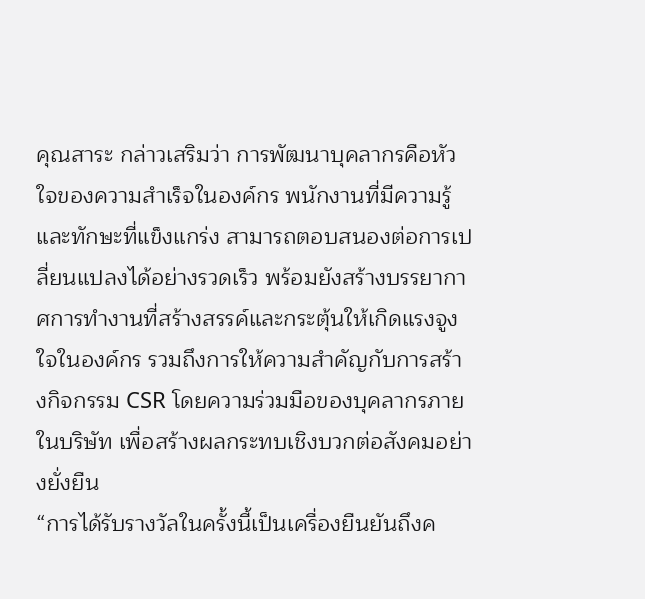คุณสาระ กล่าวเสริมว่า การพัฒนาบุคลากรคือหัวใจของความสำเร็จในองค์กร พนักงานที่มีความรู้และทักษะที่แข็งแกร่ง สามารถตอบสนองต่อการเปลี่ยนแปลงได้อย่างรวดเร็ว พร้อมยังสร้างบรรยากาศการทำงานที่สร้างสรรค์และกระตุ้นให้เกิดแรงจูงใจในองค์กร รวมถึงการให้ความสำคัญกับการสร้างกิจกรรม CSR โดยความร่วมมือของบุคลากรภายในบริษัท เพื่อสร้างผลกระทบเชิงบวกต่อสังคมอย่างยั่งยืน
“การได้รับรางวัลในครั้งนี้เป็นเครื่องยืนยันถึงค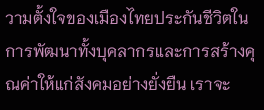วามตั้งใจของเมืองไทยประกันชีวิตในการพัฒนาทั้งบุคลากรและการสร้างคุณค่าให้แก่สังคมอย่างยั่งยืน เราจะ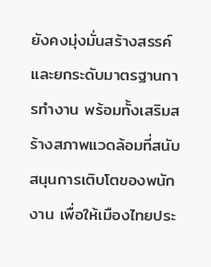ยังคงมุ่งมั่นสร้างสรรค์และยกระดับมาตรฐานการทำงาน พร้อมทั้งเสริมสร้างสภาพแวดล้อมที่สนับสนุนการเติบโตของพนักงาน เพื่อให้เมืองไทยประ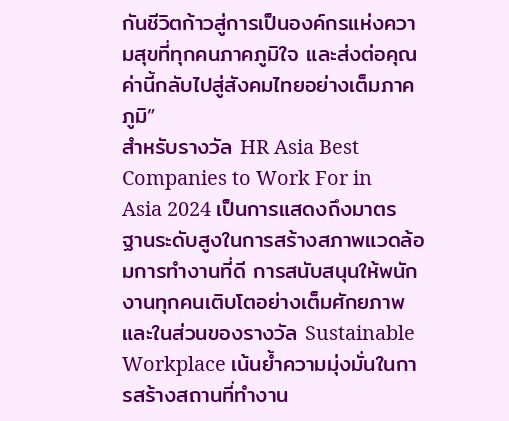กันชีวิตก้าวสู่การเป็นองค์กรแห่งความสุขที่ทุกคนภาคภูมิใจ และส่งต่อคุณค่านี้กลับไปสู่สังคมไทยอย่างเต็มภาคภูมิ”
สำหรับรางวัล HR Asia Best Companies to Work For in Asia 2024 เป็นการแสดงถึงมาตรฐานระดับสูงในการสร้างสภาพแวดล้อมการทำงานที่ดี การสนับสนุนให้พนักงานทุกคนเติบโตอย่างเต็มศักยภาพ และในส่วนของรางวัล Sustainable Workplace เน้นย้ำความมุ่งมั่นในการสร้างสถานที่ทำงาน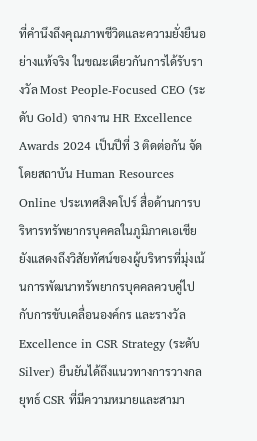ที่คำนึงถึงคุณภาพชีวิตและความยั่งยืนอย่างแท้จริง ในขณะเดียวกันการได้รับรางวัล Most People-Focused CEO (ระดับ Gold) จากงาน HR Excellence Awards 2024 เป็นปีที่ 3 ติดต่อกัน จัดโดยสถาบัน Human Resources Online ประเทศสิงคโปร์ สื่อด้านการบริหารทรัพยากรบุคคลในภูมิภาคเอเชีย ยังแสดงถึงวิสัยทัศน์ของผู้บริหารที่มุ่งเน้นการพัฒนาทรัพยากรบุคคลควบคู่ไปกับการขับเคลื่อนองค์กร และรางวัล Excellence in CSR Strategy (ระดับ Silver) ยืนยันได้ถึงแนวทางการวางกลยุทธ์ CSR ที่มีความหมายและสามา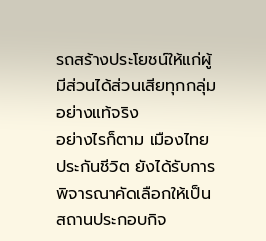รถสร้างประโยชน์ให้แก่ผู้มีส่วนได้ส่วนเสียทุกกลุ่มอย่างแท้จริง
อย่างไรก็ตาม เมืองไทยประกันชีวิต ยังได้รับการพิจารณาคัดเลือกให้เป็นสถานประกอบกิจ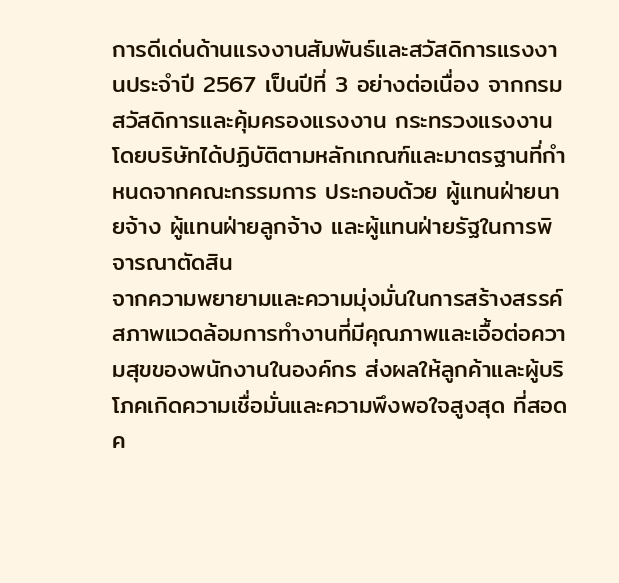การดีเด่นด้านแรงงานสัมพันธ์และสวัสดิการแรงงานประจำปี 2567 เป็นปีที่ 3 อย่างต่อเนื่อง จากกรมสวัสดิการและคุ้มครองแรงงาน กระทรวงแรงงาน โดยบริษัทได้ปฏิบัติตามหลักเกณฑ์และมาตรฐานที่กำหนดจากคณะกรรมการ ประกอบด้วย ผู้แทนฝ่ายนายจ้าง ผู้แทนฝ่ายลูกจ้าง และผู้แทนฝ่ายรัฐในการพิจารณาตัดสิน
จากความพยายามและความมุ่งมั่นในการสร้างสรรค์สภาพแวดล้อมการทำงานที่มีคุณภาพและเอื้อต่อความสุขของพนักงานในองค์กร ส่งผลให้ลูกค้าและผู้บริโภคเกิดความเชื่อมั่นและความพึงพอใจสูงสุด ที่สอดค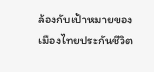ล้องกับเป้าหมายของเมืองไทยประกันชีวิต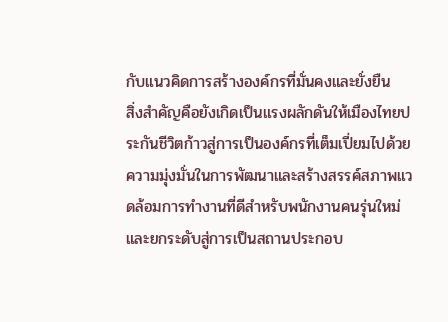กับแนวคิดการสร้างองค์กรที่มั่นคงและยั่งยืน
สิ่งสำคัญคือยังเกิดเป็นแรงผลักดันให้เมืองไทยประกันชีวิตก้าวสู่การเป็นองค์กรที่เต็มเปี่ยมไปด้วยความมุ่งมั่นในการพัฒนาและสร้างสรรค์สภาพแวดล้อมการทำงานที่ดีสำหรับพนักงานคนรุ่นใหม่ และยกระดับสู่การเป็นสถานประกอบ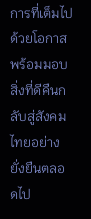การที่เต็มไปด้วยโอกาส พร้อมมอบสิ่งที่ดีคืนกลับสู่สังคมไทยอย่างยั่งยืนตลอดไป